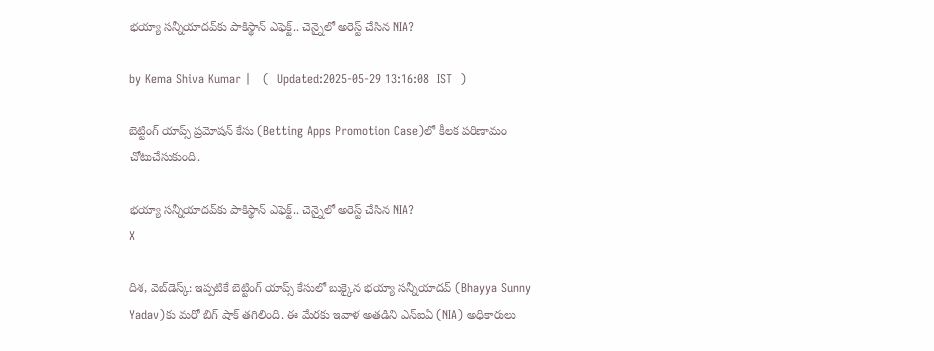భయ్యా సన్నీయాదవ్‌కు పాకిస్థాన్ ఎఫెక్ట్.. చెన్నైలో అరెస్ట్ చేసిన NIA?

by Kema Shiva Kumar |   (  Updated:2025-05-29 13:16:08  IST  )

బెట్టింగ్ యాప్స్ ప్రమోషన్ కేసు (Betting Apps Promotion Case)లో కీలక పరిణామం చోటుచేసుకుంది.

భయ్యా సన్నీయాదవ్‌కు పాకిస్థాన్ ఎఫెక్ట్.. చెన్నైలో అరెస్ట్ చేసిన NIA?
X

దిశ, వెబ్‌డెస్క్: ఇప్పటికే బెట్టింగ్ యాప్స్ కేసులో బుక్కైన భయ్యా సన్నీయాదవ్‌ (Bhayya Sunny Yadav)కు మరో బిగ్ షాక్ తగిలింది. ఈ మేరకు ఇవాళ అతడిని ఎన్ఐఏ (NIA) అధికారులు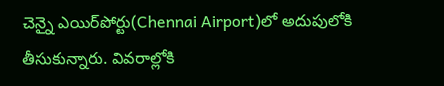చెన్నై ఎయిర్‌పోర్టు(Chennai Airport)లో అదుపులోకి తీసుకున్నారు. వివరాల్లోకి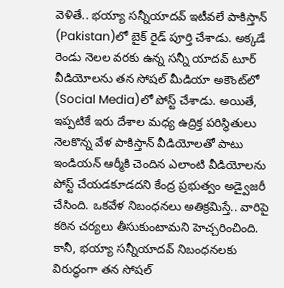వెళితే.. భయ్యా సన్నీయాదవ్ ఇటీవలే పాకిస్తాన్ (Pakistan)లో బైక్ రైడ్ పూర్తి చేశాడు. అక్కడే రెండు నెలల వరకు ఉన్న సన్నీ యాదవ్ టూర్ వీడియోలను తన సోషల్ మీడియా అకౌంట్‌లో (Social Media)లో పోస్ట్ చేశాడు. అయితే, ఇప్పటికే ఇరు దేశాల మధ్య ఉద్రిక్త పరిస్థితులు నెలకొన్న వేళ పాకిస్తాన్‌ వీడియోలతో పాటు ఇండియన్ ఆర్మీకి చెందిన ఎలాంటి వీడియోలను పోస్ట్ చేయడకూడదని కేంద్ర ప్రభుత్వం అడ్వైజరీ చేసింది. ఒకవేళ నిబంధనలు అతిక్రమిస్తే.. వారిపై కఠిన చర్యలు తీసుకుంటామని హెచ్చరించింది. కానీ, భయ్యా సన్నీయాదవ్ నిబంధనలకు విరుద్ధంగా తన సోషల్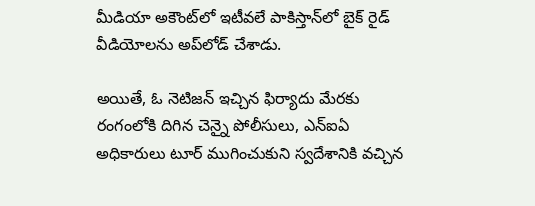మీడియా అకౌంట్‌లో ఇటీవలే పాకిస్తాన్‌లో బైక్ రైడ్ వీడియోలను అప్‌‌‌లోడ్ చేశాడు.

అయితే, ఓ నెటిజన్ ఇచ్చిన ఫిర్యాదు మేరకు రంగంలోకి దిగిన చెన్నై పోలీసులు, ఎన్‌ఐఏ అధికారులు టూర్ ముగించుకుని స్వదేశానికి వచ్చిన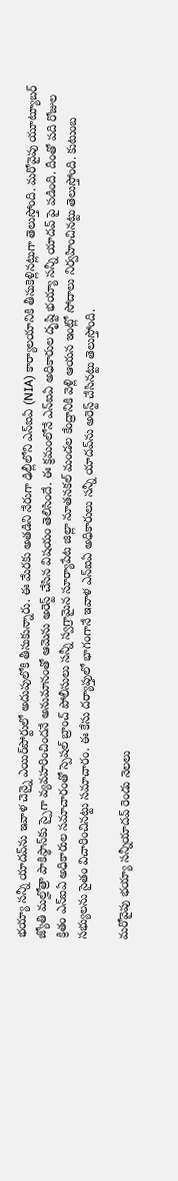భయ్యా సన్నీ యాదవ్‌ను ఇవాళ చెన్నై ఎయిర్‌పోర్టులో అదుపులోకి తీసుకున్నారు. ఈ మేరకు అతడిని నేరుగా ఢిల్లీలోని ఎన్‌ఐఏ (NIA) కార్యాలయానికి తీసుకెళ్లినట్లుగా తెలుస్తోంది. మరోవైపు యూట్యూబర్ జ్యోతి మల్హోత్రా పాకిస్థాన్‌కు స్పైగా వ్యవహరించిందనే అనుమానంతో ఆమెను అరెస్ట్ చేసిన విషయం తెలిసిందే. ఈ క్రమంలోనే ఎన్ఐఏ అధికారుల దృష్టి భయ్యా సన్నీ యాదవ్ పై పడింది. దీంతో పది రోజుల క్రితం ఎన్ఐఏ అధికారుల సమాచారంతో స్పెషల్ బ్రాంచ్ పోలీసులు సన్నీ స్వగ్రామైన సూర్యాపేట జిల్లా నూతనకల్ మండల కేంద్రానికి వెళ్లి ఆయన ఇంట్లో సోదాలు నిర్వహించినట్టు తెలుస్తోంది. కుటుంబ సభ్యులను సైతం విచారించినట్టు సమాచారం. ఈ కేసు దర్యాప్తులో భాగంగానే ఇవాళ ఎన్ఐఏ అధికారులు సన్నీ యాదవ్‌ను అరెస్ట్ చేసినట్టు తెలుస్తోంది.

మరోవైపు భయ్యా సన్నీయాదవ్ రెండు నెలలు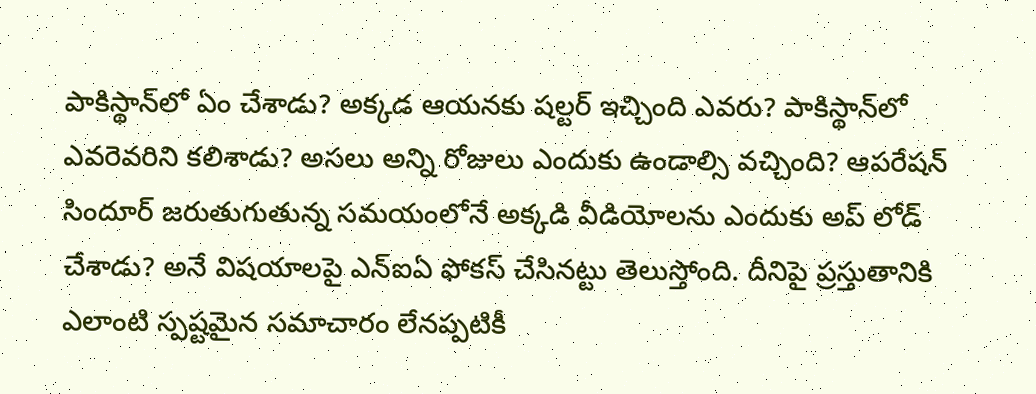పాకిస్థాన్‌లో ఏం చేశాడు? అక్కడ ఆయనకు షల్టర్ ఇచ్చింది ఎవరు? పాకిస్థాన్‌లో ఎవరెవరిని కలిశాడు? అసలు అన్ని రోజులు ఎందుకు ఉండాల్సి వచ్చింది? ఆపరేషన్ సిందూర్ జరుతుగుతున్న సమయంలోనే అక్కడి వీడియోలను ఎందుకు అప్ లోడ్ చేశాడు? అనే విషయాలపై ఎన్ఐఏ ఫోకస్ చేసినట్టు తెలుస్తోంది. దీనిపై ప్రస్తుతానికి ఎలాంటి స్పష్టమైన సమాచారం లేనప్పటికీ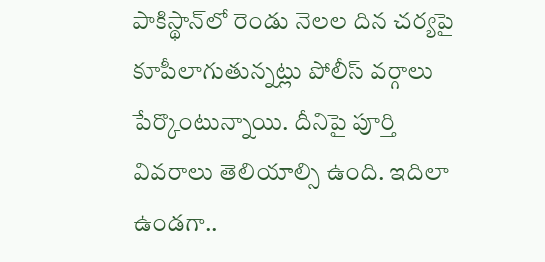పాకిస్థాన్‌లో రెండు నెలల దిన చర్యపై కూపీలాగుతున్నట్లు పోలీస్ వర్గాలు పేర్కొంటున్నాయి. దీనిపై పూర్తి వివరాలు తెలియాల్సి ఉంది. ఇదిలా ఉండగా..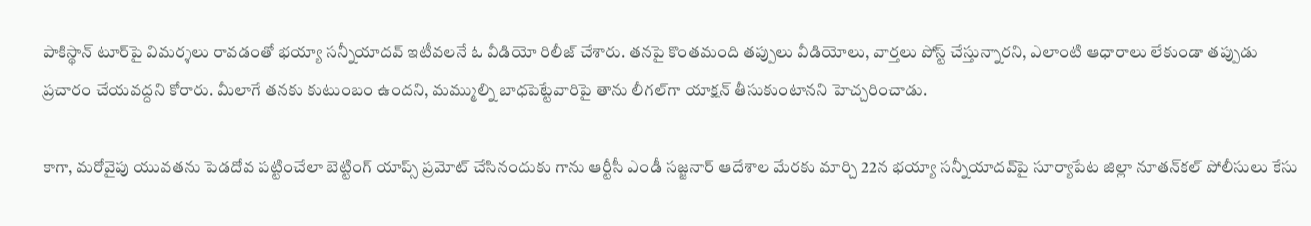పాకిస్థాన్ టూర్‌పై విమర్శలు రావడంతో భయ్యా సన్నీయాదవ్ ఇటీవలనే ఓ వీడియో రిలీజ్ చేశారు. తనపై కొంతమంది తప్పులు వీడియోలు, వార్తలు పోస్ట్ చేస్తున్నారని, ఎలాంటి ఆధారాలు లేకుండా తప్పుడు ప్రచారం చేయవద్దని కోరారు. మీలాగే తనకు కుటుంబం ఉందని, మమ్ముల్ని బాధపెట్టేవారిపై తాను లీగల్‌గా యాక్షన్ తీసుకుంటానని హెచ్చరించాడు.

కాగా, మరోవైపు యువతను పెడదోవ పట్టించేలా బెట్టింగ్ యాప్స్ ప్రమోట్ చేసినందుకు గాను ఆర్టీసీ ఎండీ సజ్జనార్ ఆదేశాల మేరకు మార్చి 22న భయ్యా సన్నీయాదవ్‌పై సూర్యాపేట జిల్లా నూతన్‌కల్ పోలీసులు కేసు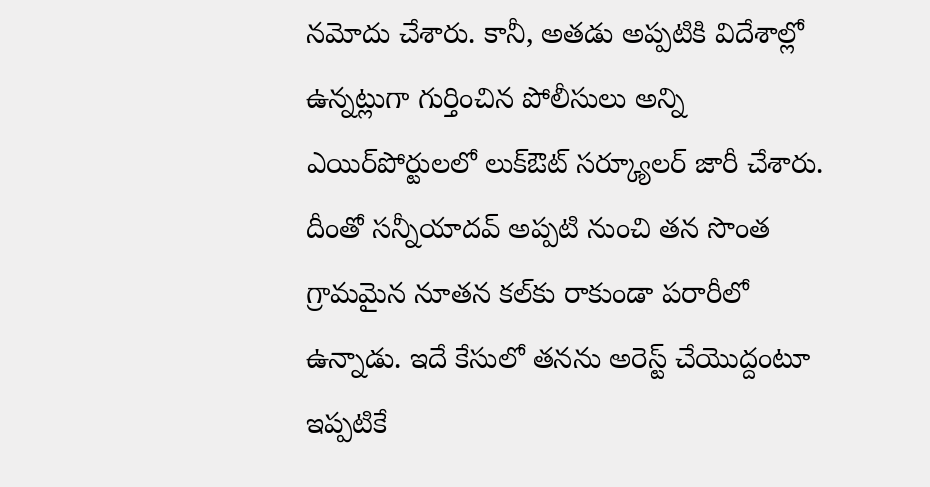నమోదు చేశారు. కానీ, అతడు అప్పటికి విదేశాల్లో ఉన్నట్లుగా గుర్తించిన పోలీసులు అన్ని ఎయిర్‌పోర్టులలో లుక్ఔట్ సర్క్యూలర్ జారీ చేశారు. దీంతో సన్నీయాదవ్ అప్పటి నుంచి తన సొంత గ్రామమైన నూతన కల్‌కు రాకుండా పరారీలో ఉన్నాడు. ఇదే కేసులో తనను అరెస్ట్ చేయొద్దంటూ ఇప్పటికే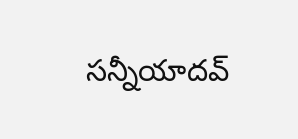సన్నీయాదవ్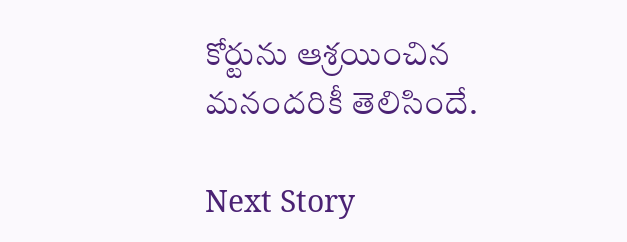కోర్టును ఆశ్రయించిన మనందరికీ తెలిసిందే.

Next Story